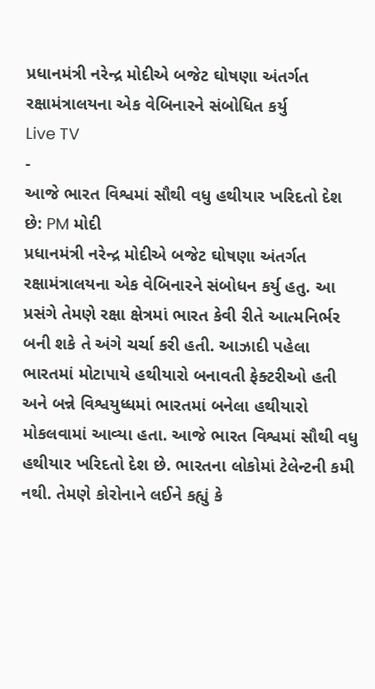પ્રધાનમંત્રી નરેન્દ્ર મોદીએ બજેટ ઘોષણા અંતર્ગત રક્ષામંત્રાલયના એક વેબિનારને સંબોધિત કર્યુ
Live TV
-
આજે ભારત વિશ્વમાં સૌથી વધુ હથીયાર ખરિદતો દેશ છે: PM મોદી
પ્રધાનમંત્રી નરેન્દ્ર મોદીએ બજેટ ઘોષણા અંતર્ગત રક્ષામંત્રાલયના એક વેબિનારને સંબોધન કર્યુ હતુ. આ પ્રસંગે તેમણે રક્ષા ક્ષેત્રમાં ભારત કેવી રીતે આત્મનિર્ભર બની શકે તે અંગે ચર્ચા કરી હતી. આઝાદી પહેલા ભારતમાં મોટાપાયે હથીયારો બનાવતી ફેક્ટરીઓ હતી અને બન્ને વિશ્વયુધ્ધમાં ભારતમાં બનેલા હથીયારો મોકલવામાં આવ્યા હતા. આજે ભારત વિશ્વમાં સૌથી વધુ હથીયાર ખરિદતો દેશ છે. ભારતના લોકોમાં ટેલેન્ટની કમી નથી. તેમણે કોરોનાને લઈને કહ્યું કે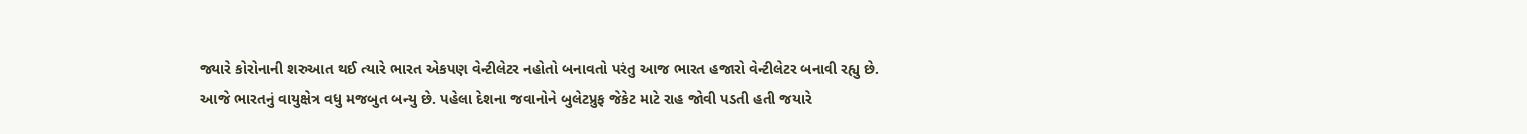જ્યારે કોરોનાની શરુઆત થઈ ત્યારે ભારત એકપણ વેન્ટીલેટર નહોતો બનાવતો પરંતુ આજ ભારત હજારો વેન્ટીલેટર બનાવી રહ્યુ છે.
આજે ભારતનું વાયુક્ષેત્ર વધુ મજબુત બન્યુ છે. પહેલા દેશના જવાનોને બુલેટપ્રુફ જેકેટ માટે રાહ જોવી પડતી હતી જયારે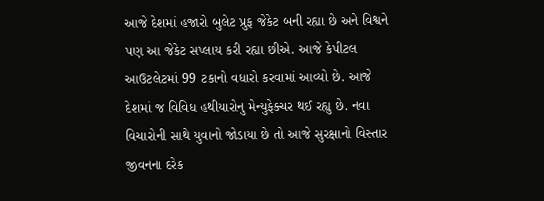આજે દેશમાં હજારો બુલેટ પ્રુફ જેકેટ બની રહ્યા છે અને વિશ્વને પણ આ જેકેટ સપ્લાય કરી રહ્યા છીએ. આજે કેપીટલ આઉટલેટમાં 99 ટકાનો વધારો કરવામાં આવ્યો છે. આજે દેશમાં જ વિવિધ હથીયારોનુ મેન્યુફેક્ચર થઈ રહ્યુ છે. નવા વિચારોની સાથે યુવાનો જોડાયા છે તો આજે સુરક્ષાનો વિસ્તાર જીવનના દરેક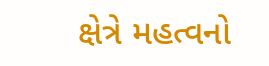ક્ષેત્રે મહત્વનો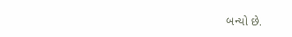બન્યો છે.